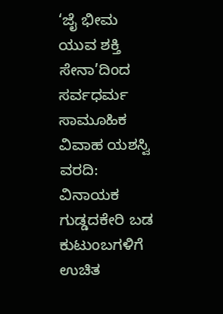‘ಜೈ ಭೀಮ ಯುವ ಶಕ್ತಿ ಸೇನಾ’ದಿಂದ ಸರ್ವಧರ್ಮ ಸಾಮೂಹಿಕ ವಿವಾಹ ಯಶಸ್ವಿ
ವರದಿ: ವಿನಾಯಕ ಗುಡ್ಡದಕೇರಿ ಬಡ ಕುಟುಂಬಗಳಿಗೆ ಉಚಿತ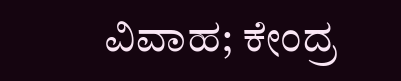ವಿವಾಹ; ಕೇಂದ್ರ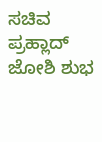ಸಚಿವ ಪ್ರಹ್ಲಾದ್ ಜೋಶಿ ಶುಭ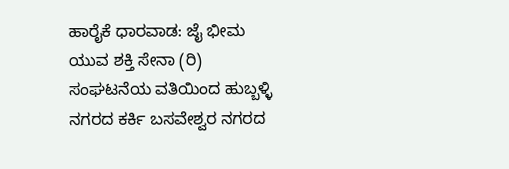ಹಾರೈಕೆ ಧಾರವಾಡ: ಜೈ ಭೀಮ ಯುವ ಶಕ್ತಿ ಸೇನಾ (ರಿ) ಸಂಘಟನೆಯ ವತಿಯಿಂದ ಹುಬ್ಬಳ್ಳಿ ನಗರದ ಕರ್ಕಿ ಬಸವೇಶ್ವರ ನಗರದ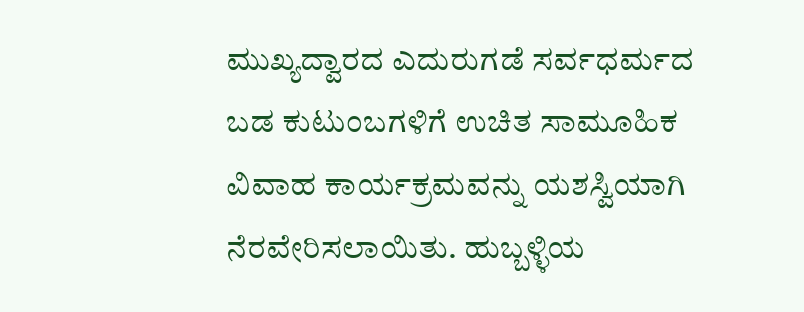ಮುಖ್ಯದ್ವಾರದ ಎದುರುಗಡೆ ಸರ್ವಧರ್ಮದ ಬಡ ಕುಟುಂಬಗಳಿಗೆ ಉಚಿತ ಸಾಮೂಹಿಕ ವಿವಾಹ ಕಾರ್ಯಕ್ರಮವನ್ನು ಯಶಸ್ವಿಯಾಗಿ ನೆರವೇರಿಸಲಾಯಿತು. ಹುಬ್ಬಳ್ಳಿಯ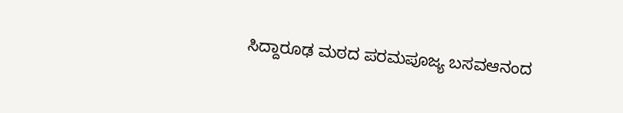ಸಿದ್ದಾರೂಢ ಮಠದ ಪರಮಪೂಜ್ಯ ಬಸವಆನಂದ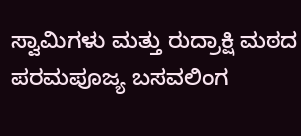ಸ್ವಾಮಿಗಳು ಮತ್ತು ರುದ್ರಾಕ್ಷಿ ಮಠದ ಪರಮಪೂಜ್ಯ ಬಸವಲಿಂಗ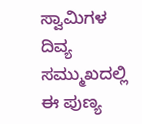ಸ್ವಾಮಿಗಳ ದಿವ್ಯ ಸಮ್ಮುಖದಲ್ಲಿ ಈ ಪುಣ್ಯ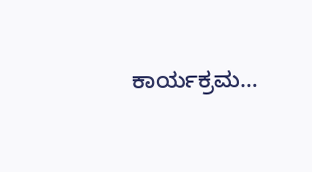ಕಾರ್ಯಕ್ರಮ…